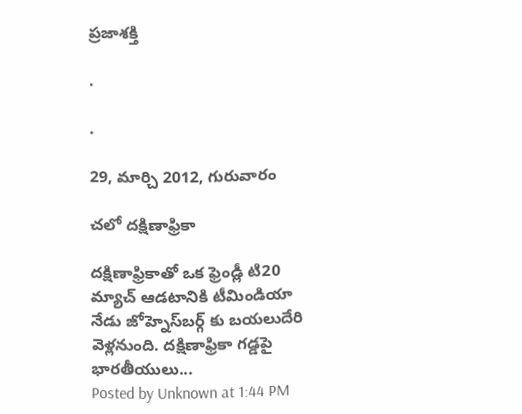ప్రజాశక్తి

.

.

29, మార్చి 2012, గురువారం

చలో దక్షిణాఫ్రికా

దక్షిణాఫ్రికాతో ఒక ఫ్రెండ్లీ టి20 మ్యాచ్‌ ఆడటానికి టీమిండియా నేడు జోహ్నెస్‌బర్గ్‌ కు బయలుదేరి వెళ్లనుంది. దక్షిణాఫ్రికా గడ్డపై భారతీయులు...
Posted by Unknown at 1:44 PM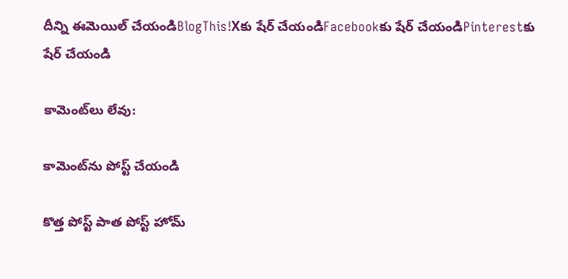దీన్ని ఈమెయిల్‌ చేయండిBlogThis!Xకు షేర్ చేయండిFacebookకు షేర్ చేయండిPinterestకు షేర్ చేయండి

కామెంట్‌లు లేవు:

కామెంట్‌ను పోస్ట్ చేయండి

కొత్త పోస్ట్ పాత పోస్ట్ హోమ్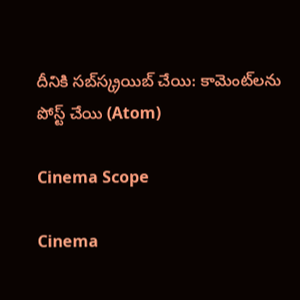దీనికి సబ్‌స్క్రయిబ్ చేయి: కామెంట్‌లను పోస్ట్ చేయి (Atom)

Cinema Scope

Cinema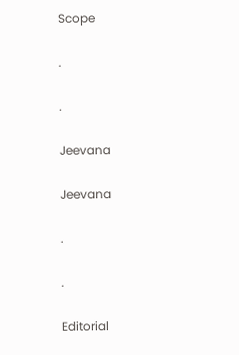Scope

.

.

Jeevana

Jeevana

.

.

Editorial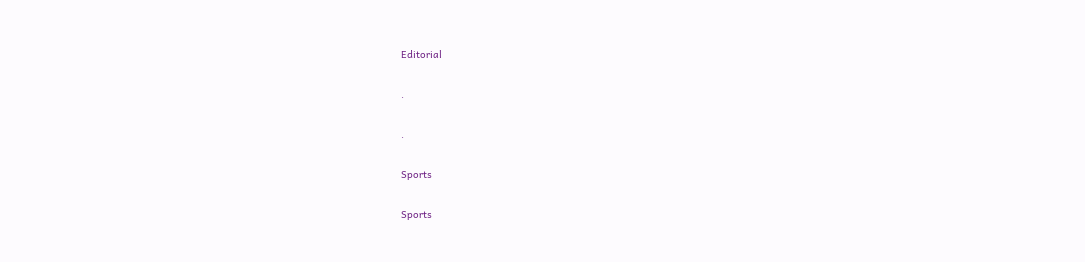Editorial

.

.

Sports

Sports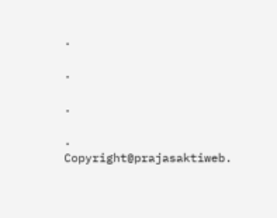.

.

.

.
Copyright@prajasaktiweb.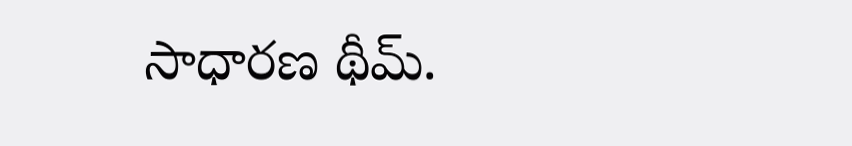సాధారణ థీమ్.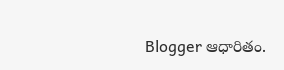Blogger ఆధారితం.